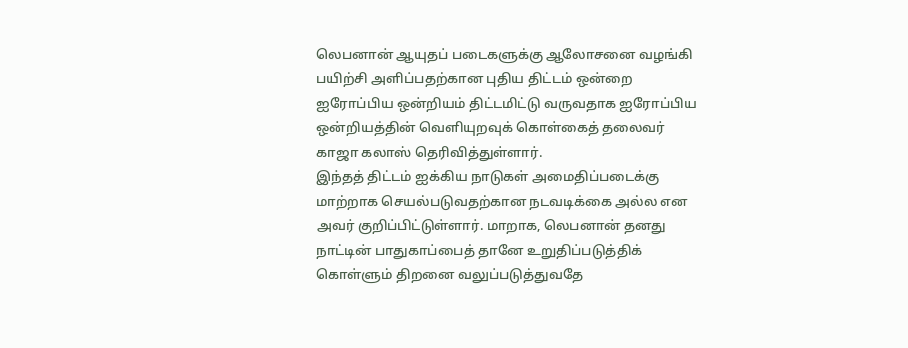லெபனான் ஆயுதப் படைகளுக்கு ஆலோசனை வழங்கி பயிற்சி அளிப்பதற்கான புதிய திட்டம் ஒன்றை ஐரோப்பிய ஒன்றியம் திட்டமிட்டு வருவதாக ஐரோப்பிய ஒன்றியத்தின் வெளியுறவுக் கொள்கைத் தலைவர் காஜா கலாஸ் தெரிவித்துள்ளார்.
இந்தத் திட்டம் ஐக்கிய நாடுகள் அமைதிப்படைக்கு மாற்றாக செயல்படுவதற்கான நடவடிக்கை அல்ல என அவர் குறிப்பிட்டுள்ளார். மாறாக, லெபனான் தனது நாட்டின் பாதுகாப்பைத் தானே உறுதிப்படுத்திக் கொள்ளும் திறனை வலுப்படுத்துவதே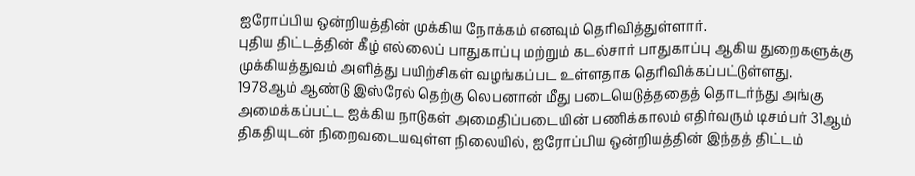ஐரோப்பிய ஒன்றியத்தின் முக்கிய நோக்கம் எனவும் தெரிவித்துள்ளார்.
புதிய திட்டத்தின் கீழ் எல்லைப் பாதுகாப்பு மற்றும் கடல்சார் பாதுகாப்பு ஆகிய துறைகளுக்கு முக்கியத்துவம் அளித்து பயிற்சிகள் வழங்கப்பட உள்ளதாக தெரிவிக்கப்பட்டுள்ளது.
1978ஆம் ஆண்டு இஸ்ரேல் தெற்கு லெபனான் மீது படையெடுத்ததைத் தொடர்ந்து அங்கு அமைக்கப்பட்ட ஐக்கிய நாடுகள் அமைதிப்படையின் பணிக்காலம் எதிர்வரும் டிசம்பர் 31ஆம் திகதியுடன் நிறைவடையவுள்ள நிலையில், ஐரோப்பிய ஒன்றியத்தின் இந்தத் திட்டம்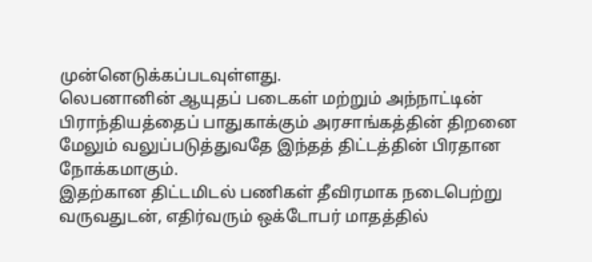முன்னெடுக்கப்படவுள்ளது.
லெபனானின் ஆயுதப் படைகள் மற்றும் அந்நாட்டின் பிராந்தியத்தைப் பாதுகாக்கும் அரசாங்கத்தின் திறனை மேலும் வலுப்படுத்துவதே இந்தத் திட்டத்தின் பிரதான நோக்கமாகும்.
இதற்கான திட்டமிடல் பணிகள் தீவிரமாக நடைபெற்று வருவதுடன், எதிர்வரும் ஒக்டோபர் மாதத்தில்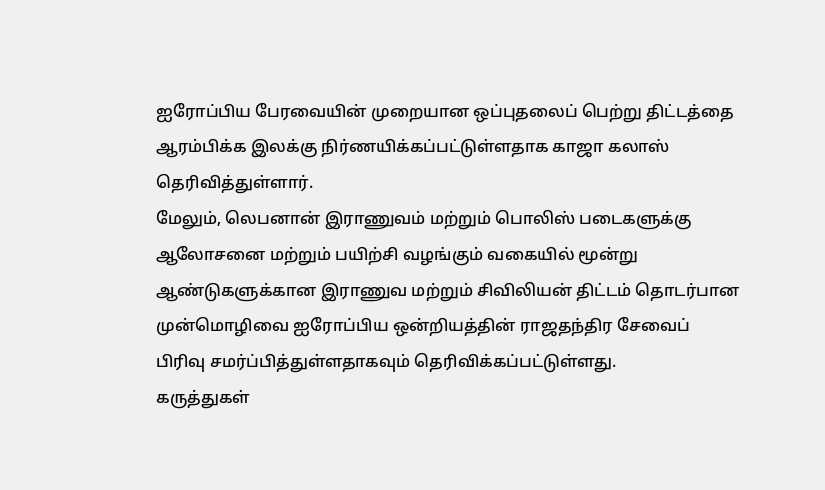ஐரோப்பிய பேரவையின் முறையான ஒப்புதலைப் பெற்று திட்டத்தை ஆரம்பிக்க இலக்கு நிர்ணயிக்கப்பட்டுள்ளதாக காஜா கலாஸ் தெரிவித்துள்ளார்.
மேலும், லெபனான் இராணுவம் மற்றும் பொலிஸ் படைகளுக்கு ஆலோசனை மற்றும் பயிற்சி வழங்கும் வகையில் மூன்று ஆண்டுகளுக்கான இராணுவ மற்றும் சிவிலியன் திட்டம் தொடர்பான முன்மொழிவை ஐரோப்பிய ஒன்றியத்தின் ராஜதந்திர சேவைப் பிரிவு சமர்ப்பித்துள்ளதாகவும் தெரிவிக்கப்பட்டுள்ளது.
கருத்துகள்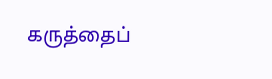கருத்தைப்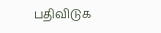பதிவிடுக